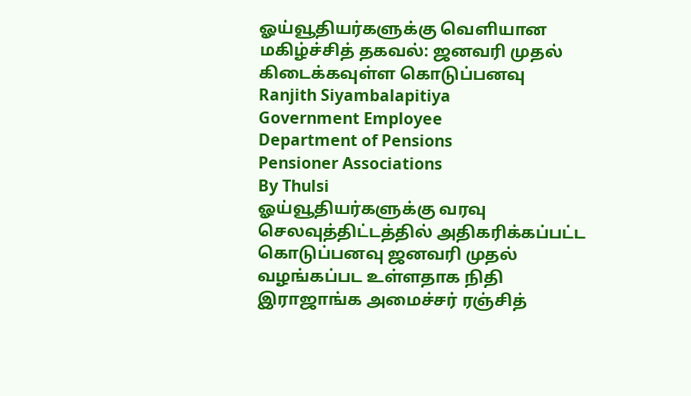ஓய்வூதியர்களுக்கு வெளியான மகிழ்ச்சித் தகவல்: ஜனவரி முதல் கிடைக்கவுள்ள கொடுப்பனவு
Ranjith Siyambalapitiya
Government Employee
Department of Pensions
Pensioner Associations
By Thulsi
ஓய்வூதியர்களுக்கு வரவு செலவுத்திட்டத்தில் அதிகரிக்கப்பட்ட கொடுப்பனவு ஜனவரி முதல் வழங்கப்பட உள்ளதாக நிதி இராஜாங்க அமைச்சர் ரஞ்சித்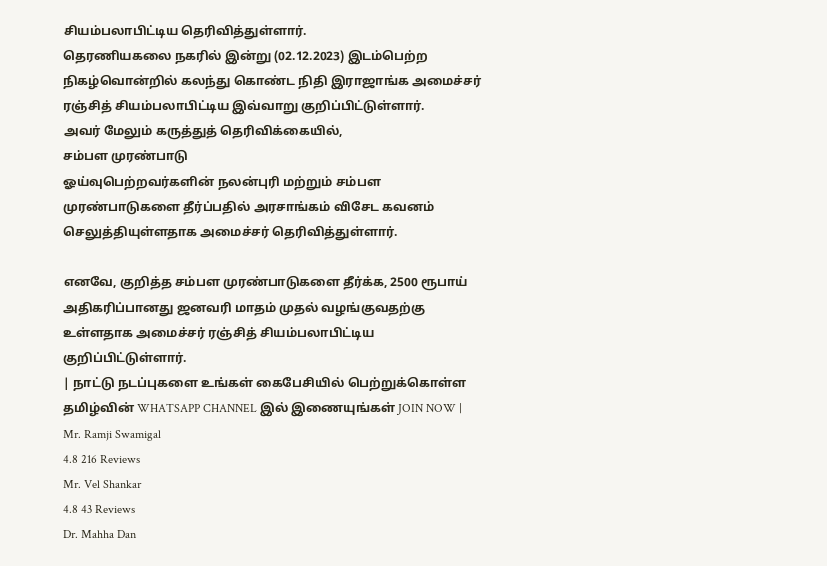சியம்பலாபிட்டிய தெரிவித்துள்ளார்.
தெரணியகலை நகரில் இன்று (02.12.2023) இடம்பெற்ற நிகழ்வொன்றில் கலந்து கொண்ட நிதி இராஜாங்க அமைச்சர் ரஞ்சித் சியம்பலாபிட்டிய இவ்வாறு குறிப்பிட்டுள்ளார்.
அவர் மேலும் கருத்துத் தெரிவிக்கையில்,
சம்பள முரண்பாடு
ஓய்வுபெற்றவர்களின் நலன்புரி மற்றும் சம்பள முரண்பாடுகளை தீர்ப்பதில் அரசாங்கம் விசேட கவனம் செலுத்தியுள்ளதாக அமைச்சர் தெரிவித்துள்ளார்.

எனவே, குறித்த சம்பள முரண்பாடுகளை தீர்க்க, 2500 ரூபாய் அதிகரிப்பானது ஜனவரி மாதம் முதல் வழங்குவதற்கு உள்ளதாக அமைச்சர் ரஞ்சித் சியம்பலாபிட்டிய குறிப்பிட்டுள்ளார்.
| நாட்டு நடப்புகளை உங்கள் கைபேசியில் பெற்றுக்கொள்ள தமிழ்வின் WHATSAPP CHANNEL இல் இணையுங்கள் JOIN NOW |
Mr. Ramji Swamigal
4.8 216 Reviews
Mr. Vel Shankar
4.8 43 Reviews
Dr. Mahha Dan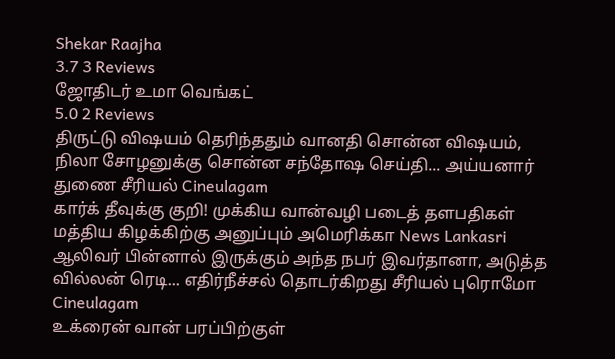Shekar Raajha
3.7 3 Reviews
ஜோதிடர் உமா வெங்கட்
5.0 2 Reviews
திருட்டு விஷயம் தெரிந்ததும் வானதி சொன்ன விஷயம், நிலா சோழனுக்கு சொன்ன சந்தோஷ செய்தி... அய்யனார் துணை சீரியல் Cineulagam
கார்க் தீவுக்கு குறி! முக்கிய வான்வழி படைத் தளபதிகள் மத்திய கிழக்கிற்கு அனுப்பும் அமெரிக்கா News Lankasri
ஆலிவர் பின்னால் இருக்கும் அந்த நபர் இவர்தானா, அடுத்த வில்லன் ரெடி... எதிர்நீச்சல் தொடர்கிறது சீரியல் புரொமோ Cineulagam
உக்ரைன் வான் பரப்பிற்குள்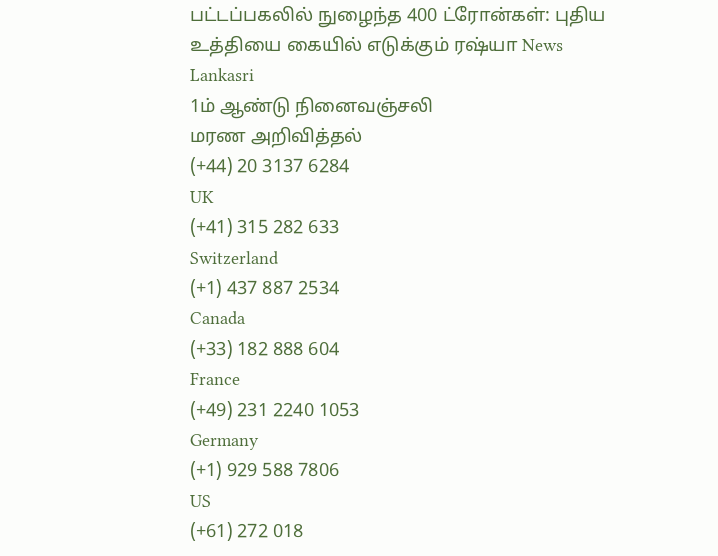பட்டப்பகலில் நுழைந்த 400 ட்ரோன்கள்: புதிய உத்தியை கையில் எடுக்கும் ரஷ்யா News Lankasri
1ம் ஆண்டு நினைவஞ்சலி
மரண அறிவித்தல்
(+44) 20 3137 6284
UK
(+41) 315 282 633
Switzerland
(+1) 437 887 2534
Canada
(+33) 182 888 604
France
(+49) 231 2240 1053
Germany
(+1) 929 588 7806
US
(+61) 272 018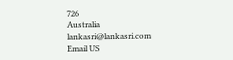726
Australia
lankasri@lankasri.com
Email US